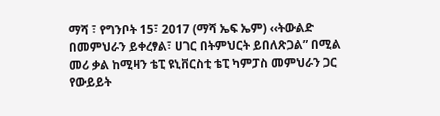ማሻ ፣ የግንቦት 15፣ 2017 (ማሻ ኤፍ ኤም) ‹‹ትውልድ በመምህራን ይቀረፃል፣ ሀገር በትምህርት ይበለጽጋል” በሚል መሪ ቃል ከሚዛን ቴፒ ዩኒቨርስቲ ቴፒ ካምፓስ መምህራን ጋር የውይይት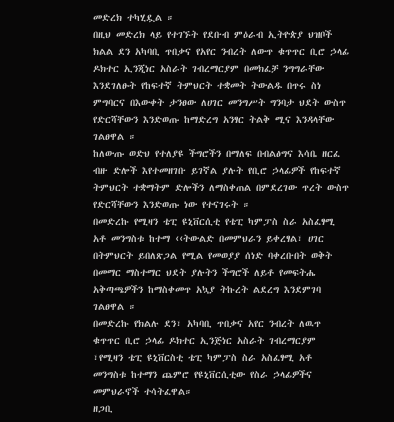መድረክ ተካሂዷል ።
በዚህ መድረክ ላይ የተገኙት የደቡብ ምዕራብ ኢትዮጵያ ህዝቦች ክልል ደን አካባቢ ጥበቃና የአየር ንብረት ለውጥ ቁጥጥር ቢሮ ኃላፊ ዶክተር ኢንጂነር አስራት ገብረማርያም በመክፈቻ ንግግራቸው እንደገለፁት የከፍተኛ ትምህርት ተቋመት ትውልዱ በጥሩ ስነ ምግባርና በእውቀት ታንፀው ለሀገር መንግሥት ግንባታ ህደት ውስጥ የድርሻቸውን እንድወጡ ከማድረግ አንፃር ትልቅ ሚና እንዳላቸው ገልፀዋል ።
ከለውጡ ወድህ የተለያዩ ችግሮችን በማለፍ በብልፅግና እሳቤ ዘርፈ ብዙ ድሎች እየተመዘገቡ ይገኛል ያሉት የቢሮ ኃላፊዎች የከፍተኛ ትምህርት ተቋማትም ድሎችን ለማስቀጠል በምደረገው ጥረት ውስጥ የድርሻቸውን እንድወጡ ነው የተናገሩት ።
በመድረኩ የሚዛን ቴፒ ዩኒቨርሲቲ የቴፒ ካምፓስ ስራ አስፈፃሚ አቶ መንግስቱ ከተማ ‹‹ትውልድ በመምህራን ይቀረፃል፣ ሀገር በትምህርት ይበለጽጋል የሚል የመወያያ ሰነድ ባቀረቡበት ወቅት በመማር ማስተማር ህደት ያሉትን ችግሮች ለይቶ የመፍትሔ አቅጣጫዎችን ከማስቀመጥ አኳያ ትኩረት ልደረግ እንደምገባ ገልፀዋል ።
በመድረኩ የክልሉ ደን፣ አካባቢ ጥበቃና አየር ንብረት ለዉጥ ቁጥጥር ቢሮ ኃላፊ ዶክተር ኢንጅነር አስራት ገብረማርያም ፣የሚዛን ቴፒ ዩኒቨርስቲ ቴፒ ካምፓስ ስራ አስፈፃሚ አቶ መንግስቱ ከተማን ጨምሮ የዩኒቨርሲቲው የስራ ኃላፊዎችና መምህራኖች ተሳትፈዋል።
ዘጋቢ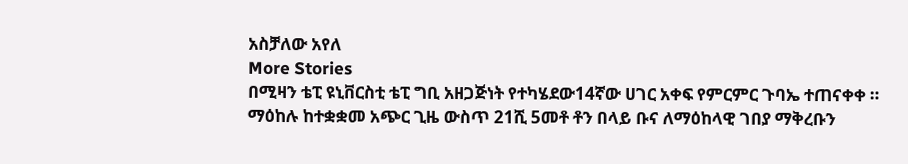አስቻለው አየለ
More Stories
በሚዛን ቴፒ ዩኒቨርስቲ ቴፒ ግቢ አዘጋጅነት የተካሄደው14ኛው ሀገር አቀፍ የምርምር ጉባኤ ተጠናቀቀ ።
ማዕከሉ ከተቋቋመ አጭር ጊዜ ውስጥ 21ሺ 5መቶ ቶን በላይ ቡና ለማዕከላዊ ገበያ ማቅረቡን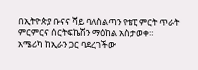በኢትዮጵያ ቡናና ሻይ ባለስልጣን የቴፒ ምርት ጥራት ምርምርና ሰርትፍኬሽን ማዕከል አስታወቀ።
አሜሪካ ከኢራን ጋር ባደረገችው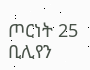ጦርነት 25 ቢሊየን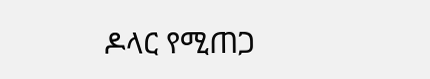ዶላር የሚጠጋ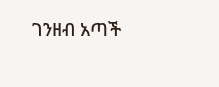ገንዘብ አጣች